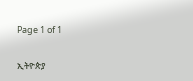Page 1 of 1

ኢትዮጵያ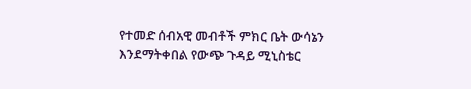የተመድ ሰብአዊ መብቶች ምክር ቤት ውሳኔን እንደማትቀበል የውጭ ጉዳይ ሚኒስቴር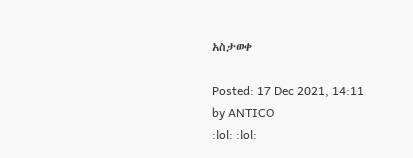አስታወቀ

Posted: 17 Dec 2021, 14:11
by ANTICO
:lol: :lol: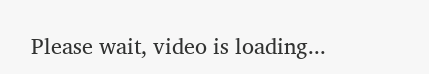Please wait, video is loading...